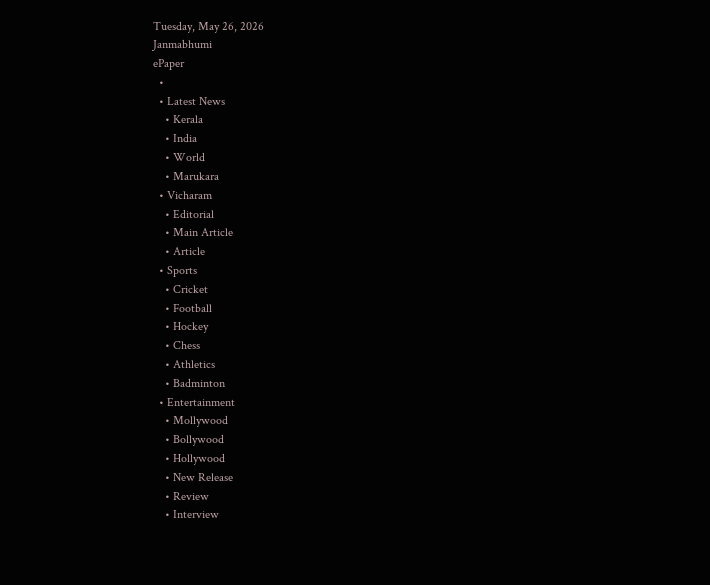Tuesday, May 26, 2026
Janmabhumi
ePaper
  •
  • Latest News
    • Kerala
    • India
    • World
    • Marukara
  • Vicharam
    • Editorial
    • Main Article
    • Article
  • Sports
    • Cricket
    • Football
    • Hockey
    • Chess
    • Athletics
    • Badminton
  • Entertainment
    • Mollywood
    • Bollywood
    • Hollywood
    • New Release
    • Review
    • Interview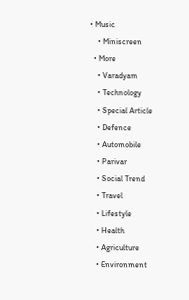• Music
    • Miniscreen
  • More
    • Varadyam
    • Technology
    • Special Article
    • Defence
    • Automobile
    • Parivar
    • Social Trend
    • Travel
    • Lifestyle
    • Health
    • Agriculture
    • Environment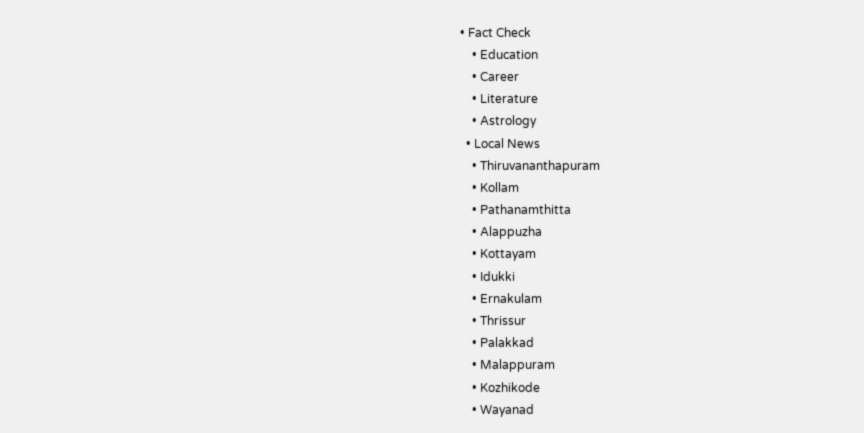• Fact Check
    • Education
    • Career
    • Literature
    • Astrology
  • Local News
    • Thiruvananthapuram
    • Kollam
    • Pathanamthitta
    • Alappuzha
    • Kottayam
    • Idukki
    • Ernakulam
    • Thrissur
    • Palakkad
    • Malappuram
    • Kozhikode
    • Wayanad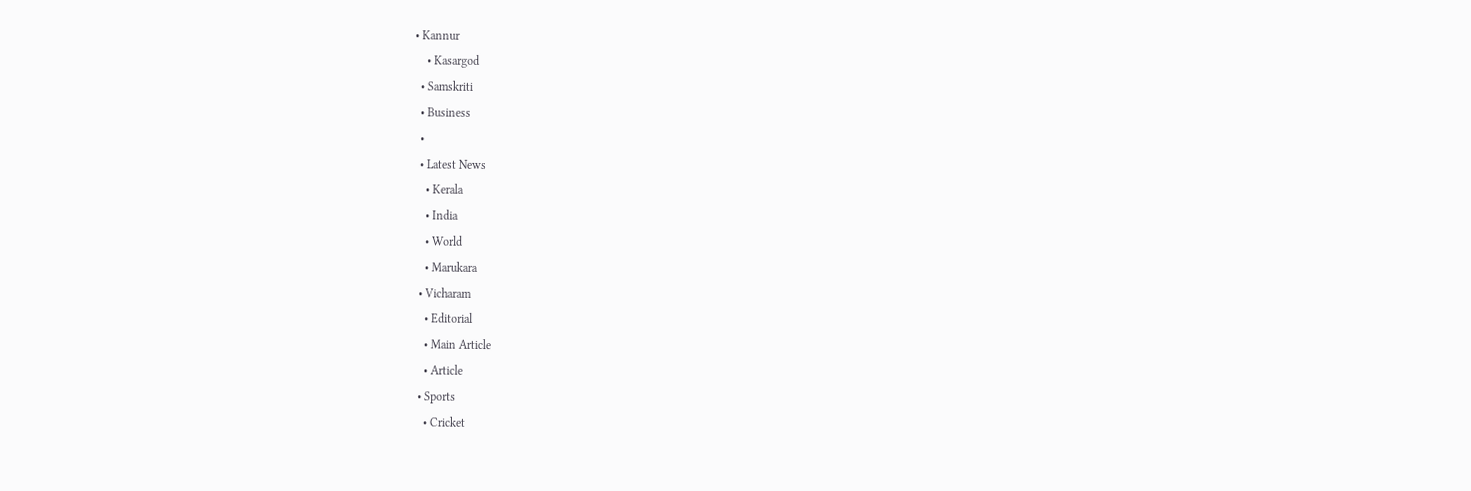• Kannur
    • Kasargod
  • Samskriti
  • Business
  •
  • Latest News
    • Kerala
    • India
    • World
    • Marukara
  • Vicharam
    • Editorial
    • Main Article
    • Article
  • Sports
    • Cricket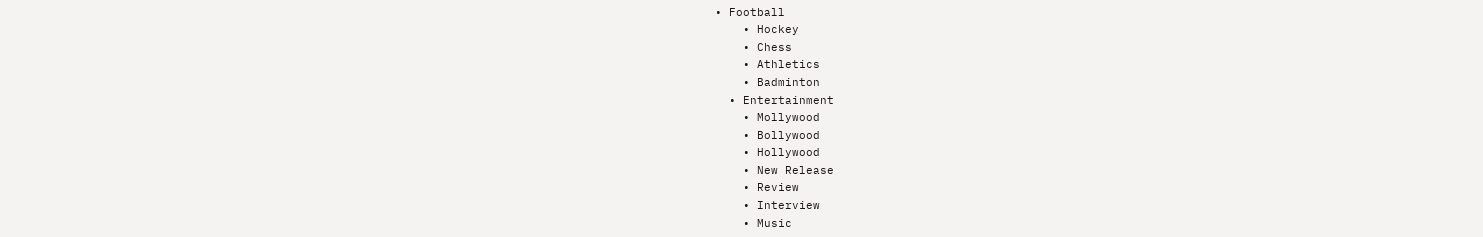• Football
    • Hockey
    • Chess
    • Athletics
    • Badminton
  • Entertainment
    • Mollywood
    • Bollywood
    • Hollywood
    • New Release
    • Review
    • Interview
    • Music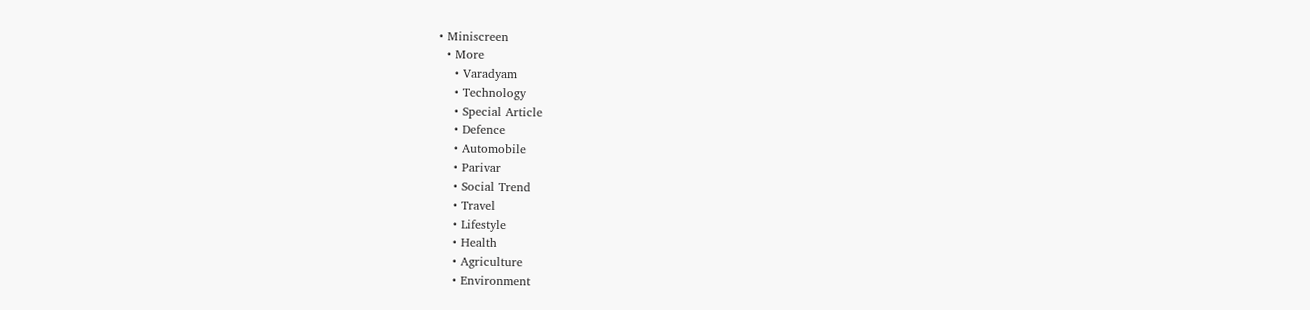• Miniscreen
  • More
    • Varadyam
    • Technology
    • Special Article
    • Defence
    • Automobile
    • Parivar
    • Social Trend
    • Travel
    • Lifestyle
    • Health
    • Agriculture
    • Environment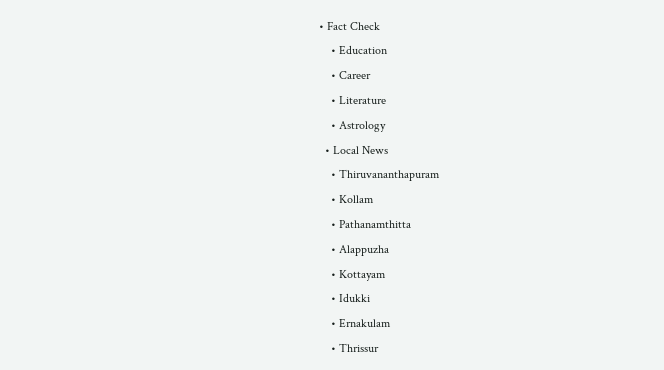• Fact Check
    • Education
    • Career
    • Literature
    • Astrology
  • Local News
    • Thiruvananthapuram
    • Kollam
    • Pathanamthitta
    • Alappuzha
    • Kottayam
    • Idukki
    • Ernakulam
    • Thrissur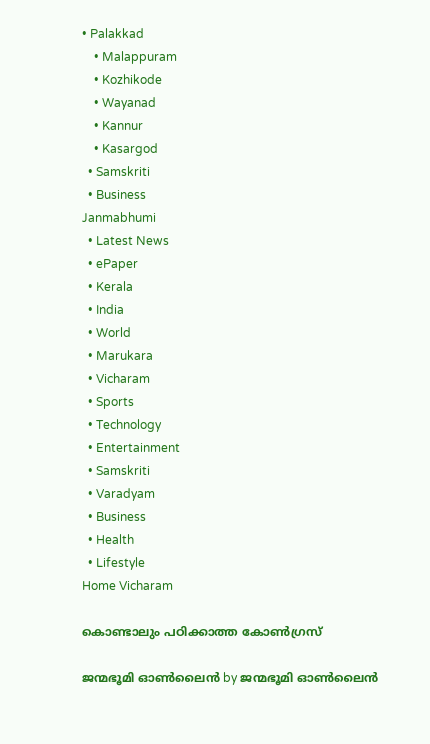• Palakkad
    • Malappuram
    • Kozhikode
    • Wayanad
    • Kannur
    • Kasargod
  • Samskriti
  • Business
Janmabhumi
  • Latest News
  • ePaper
  • Kerala
  • India
  • World
  • Marukara
  • Vicharam
  • Sports
  • Technology
  • Entertainment
  • Samskriti
  • Varadyam
  • Business
  • Health
  • Lifestyle
Home Vicharam

കൊണ്ടാലും പഠിക്കാത്ത കോണ്‍ഗ്രസ്‌

ജന്മഭൂമി ഓണ്‍ലൈന്‍ by ജന്മഭൂമി ഓണ്‍ലൈന്‍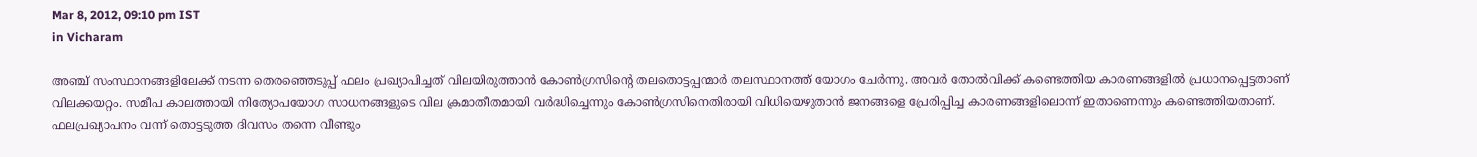Mar 8, 2012, 09:10 pm IST
in Vicharam

അഞ്ച്‌ സംസ്ഥാനങ്ങളിലേക്ക്‌ നടന്ന തെരഞ്ഞെടുപ്പ്‌ ഫലം പ്രഖ്യാപിച്ചത്‌ വിലയിരുത്താന്‍ കോണ്‍ഗ്രസിന്റെ തലതൊട്ടപ്പന്മാര്‍ തലസ്ഥാനത്ത്‌ യോഗം ചേര്‍ന്നു. അവര്‍ തോല്‍വിക്ക്‌ കണ്ടെത്തിയ കാരണങ്ങളില്‍ പ്രധാനപ്പെട്ടതാണ്‌ വിലക്കയറ്റം. സമീപ കാലത്തായി നിത്യോപയോഗ സാധനങ്ങളുടെ വില ക്രമാതീതമായി വര്‍ദ്ധിച്ചെന്നും കോണ്‍ഗ്രസിനെതിരായി വിധിയെഴുതാന്‍ ജനങ്ങളെ പ്രേരിപ്പിച്ച കാരണങ്ങളിലൊന്ന്‌ ഇതാണെന്നും കണ്ടെത്തിയതാണ്‌. ഫലപ്രഖ്യാപനം വന്ന്‌ തൊട്ടടുത്ത ദിവസം തന്നെ വീണ്ടും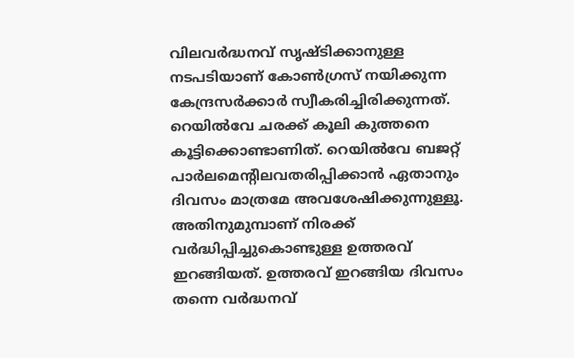വിലവര്‍ദ്ധനവ്‌ സൃഷ്ടിക്കാനുള്ള നടപടിയാണ്‌ കോണ്‍ഗ്രസ്‌ നയിക്കുന്ന കേന്ദ്രസര്‍ക്കാര്‍ സ്വീകരിച്ചിരിക്കുന്നത്‌. റെയില്‍വേ ചരക്ക്‌ കൂലി കുത്തനെ കൂട്ടിക്കൊണ്ടാണിത്‌. റെയില്‍വേ ബജറ്റ്‌ പാര്‍ലമെന്റിലവതരിപ്പിക്കാന്‍ ഏതാനും ദിവസം മാത്രമേ അവശേഷിക്കുന്നുള്ളൂ. അതിനുമുമ്പാണ്‌ നിരക്ക്‌ വര്‍ദ്ധിപ്പിച്ചുകൊണ്ടുള്ള ഉത്തരവ്‌ ഇറങ്ങിയത്‌. ഉത്തരവ്‌ ഇറങ്ങിയ ദിവസം തന്നെ വര്‍ദ്ധനവ്‌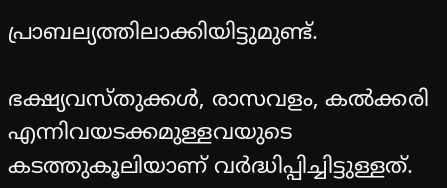പ്രാബല്യത്തിലാക്കിയിട്ടുമുണ്ട്‌.

ഭക്ഷ്യവസ്തുക്കള്‍, രാസവളം, കല്‍ക്കരി എന്നിവയടക്കമുള്ളവയുടെ കടത്തുകൂലിയാണ്‌ വര്‍ദ്ധിപ്പിച്ചിട്ടുള്ളത്‌.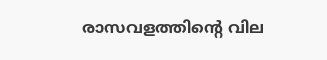രാസവളത്തിന്റെ വില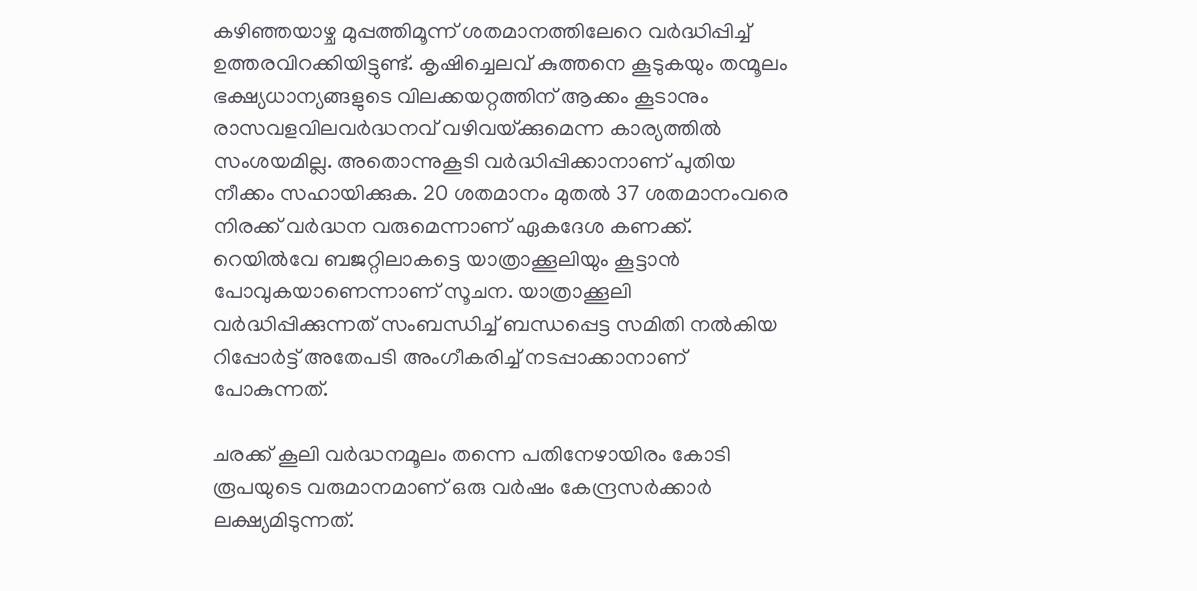കഴിഞ്ഞയാഴ്ച മുപ്പത്തിമൂന്ന്‌ ശതമാനത്തിലേറെ വര്‍ദ്ധിപ്പിച്ച്‌ ഉത്തരവിറക്കിയിട്ടുണ്ട്‌. കൃഷിച്ചെലവ്‌ കുത്തനെ കൂടുകയും തന്മൂലം ഭക്ഷ്യധാന്യങ്ങളുടെ വിലക്കയറ്റത്തിന്‌ ആക്കം കൂടാനും രാസവളവിലവര്‍ദ്ധനവ്‌ വഴിവയ്‌ക്കുമെന്ന കാര്യത്തില്‍ സംശയമില്ല. അതൊന്നുകൂടി വര്‍ദ്ധിപ്പിക്കാനാണ്‌ പുതിയ നീക്കം സഹായിക്കുക. 20 ശതമാനം മുതല്‍ 37 ശതമാനംവരെ നിരക്ക്‌ വര്‍ദ്ധന വരുമെന്നാണ്‌ ഏകദേശ കണക്ക്‌. റെയില്‍വേ ബജറ്റിലാകട്ടെ യാത്രാക്കൂലിയും കൂട്ടാന്‍ പോവുകയാണെന്നാണ്‌ സൂചന. യാത്രാക്കൂലി വര്‍ദ്ധിപ്പിക്കുന്നത്‌ സംബന്ധിച്ച്‌ ബന്ധപ്പെട്ട സമിതി നല്‍കിയ റിപ്പോര്‍ട്ട്‌ അതേപടി അംഗീകരിച്ച്‌ നടപ്പാക്കാനാണ്‌ പോകുന്നത്‌.

ചരക്ക്‌ കൂലി വര്‍ദ്ധനമൂലം തന്നെ പതിനേഴായിരം കോടി രൂപയുടെ വരുമാനമാണ്‌ ഒരു വര്‍ഷം കേന്ദ്രസര്‍ക്കാര്‍ ലക്ഷ്യമിടുന്നത്‌.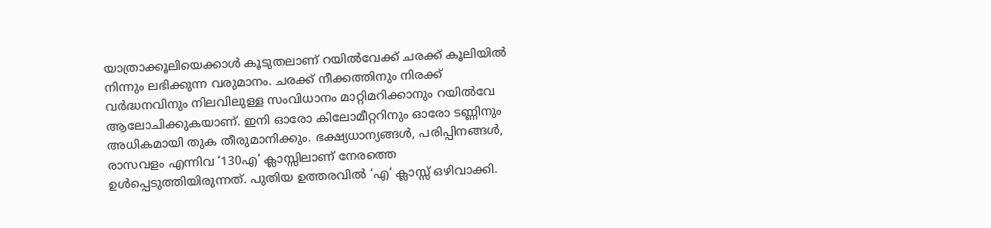യാത്രാക്കൂലിയെക്കാള്‍ കൂടുതലാണ്‌ റയില്‍വേക്ക്‌ ചരക്ക്‌ കൂലിയില്‍ നിന്നും ലഭിക്കുന്ന വരുമാനം. ചരക്ക്‌ നീക്കത്തിനും നിരക്ക്‌ വര്‍ദ്ധനവിനും നിലവിലുള്ള സംവിധാനം മാറ്റിമറിക്കാനും റയില്‍വേ ആലോചിക്കുകയാണ്‌. ഇനി ഓരോ കിലോമീറ്ററിനും ഓരോ ടണ്ണിനും അധികമായി തുക തീരുമാനിക്കും. ഭക്ഷ്യധാന്യങ്ങള്‍, പരിപ്പിനങ്ങള്‍, രാസവളം എന്നിവ ‘130എ’ ക്ലാസ്സിലാണ്‌ നേരത്തെ ഉള്‍പ്പെടുത്തിയിരുന്നത്‌. പുതിയ ഉത്തരവില്‍ ‘എ’ ക്ലാസ്സ്‌ ഒഴിവാക്കി.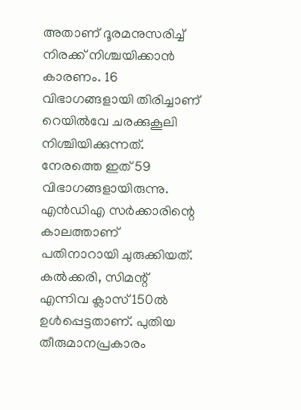അതാണ്‌ ദൂരമനുസരിച്ച്‌ നിരക്ക്‌ നിശ്ചയിക്കാന്‍ കാരണം. 16 വിഭാഗങ്ങളായി തിരിച്ചാണ്‌ റെയില്‍വേ ചരക്കുകൂലി നിശ്ചിയിക്കുന്നത്‌. നേരത്തെ ഇത്‌ 59 വിഭാഗങ്ങളായിരുന്നു. എന്‍ഡിഎ സര്‍ക്കാരിന്റെ കാലത്താണ്‌ പതിനാറായി ചുരുക്കിയത്‌. കല്‍ക്കരി, സിമന്റ്‌ എന്നിവ ക്ലാസ്‌ 150ല്‍ ഉള്‍പ്പെട്ടതാണ്‌. പുതിയ തീരുമാനപ്രകാരം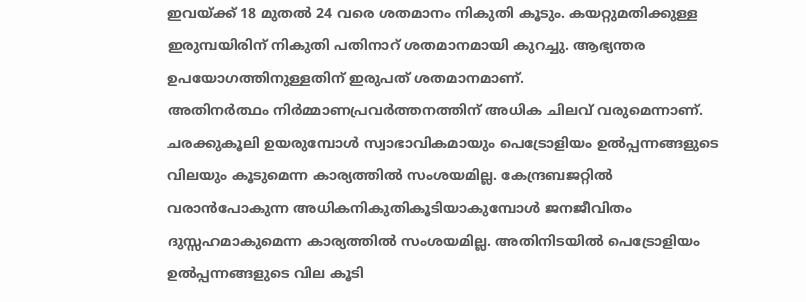ഇവയ്‌ക്ക്‌ 18 മുതല്‍ 24 വരെ ശതമാനം നികുതി കൂടും. കയറ്റുമതിക്കുള്ള ഇരുമ്പയിരിന്‌ നികുതി പതിനാറ്‌ ശതമാനമായി കുറച്ചു. ആഭ്യന്തര ഉപയോഗത്തിനുള്ളതിന്‌ ഇരുപത്‌ ശതമാനമാണ്‌.
അതിനര്‍ത്ഥം നിര്‍മ്മാണപ്രവര്‍ത്തനത്തിന്‌ അധിക ചിലവ്‌ വരുമെന്നാണ്‌. ചരക്കുകൂലി ഉയരുമ്പോള്‍ സ്വാഭാവികമായും പെട്രോളിയം ഉല്‍പ്പന്നങ്ങളുടെ വിലയും കൂടുമെന്ന കാര്യത്തില്‍ സംശയമില്ല. കേന്ദ്രബജറ്റില്‍ വരാന്‍പോകുന്ന അധികനികുതികൂടിയാകുമ്പോള്‍ ജനജീവിതം ദുസ്സഹമാകുമെന്ന കാര്യത്തില്‍ സംശയമില്ല. അതിനിടയില്‍ പെട്രോളിയം ഉല്‍പ്പന്നങ്ങളുടെ വില കൂടി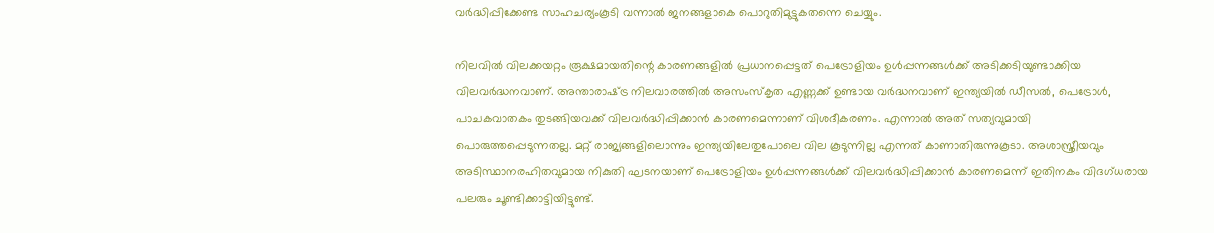വര്‍ദ്ധിപ്പിക്കേണ്ട സാഹചര്യംകൂടി വന്നാല്‍ ജനങ്ങളാകെ പൊറുതിമുട്ടുകതന്നെ ചെയ്യും.

നിലവില്‍ വിലക്കയറ്റം രൂക്ഷമായതിന്റെ കാരണങ്ങളില്‍ പ്രധാനപ്പെട്ടത്‌ പെട്രോളിയം ഉള്‍പ്പന്നങ്ങള്‍ക്ക്‌ അടിക്കടിയുണ്ടാക്കിയ വിലവര്‍ദ്ധനവാണ്‌. അന്താരാഷ്‌ട്ര നിലവാരത്തില്‍ അസംസ്കൃത എണ്ണക്ക്‌ ഉണ്ടായ വര്‍ദ്ധനവാണ്‌ ഇന്ത്യയില്‍ ഡീസല്‍, പെട്രോള്‍, പാചകവാതകം തുടങ്ങിയവക്ക്‌ വിലവര്‍ദ്ധിപ്പിക്കാന്‍ കാരണമെന്നാണ്‌ വിശദീകരണം. എന്നാല്‍ അത്‌ സത്യവുമായി പൊരുത്തപ്പെടുന്നതല്ല. മറ്റ്‌ രാജ്യങ്ങളിലൊന്നും ഇന്ത്യയിലേതുപോലെ വില കൂടുന്നില്ല എന്നത്‌ കാണാതിരുന്നുകൂടാ. അശാസ്ത്രീയവും അടിസ്ഥാനരഹിതവുമായ നികുതി ഘടനയാണ്‌ പെട്രോളിയം ഉള്‍പ്പന്നങ്ങള്‍ക്ക്‌ വിലവര്‍ദ്ധിപ്പിക്കാന്‍ കാരണമെന്ന്‌ ഇതിനകം വിദഗ്ധരായ പലരും ചൂണ്ടിക്കാട്ടിയിട്ടുണ്ട്‌.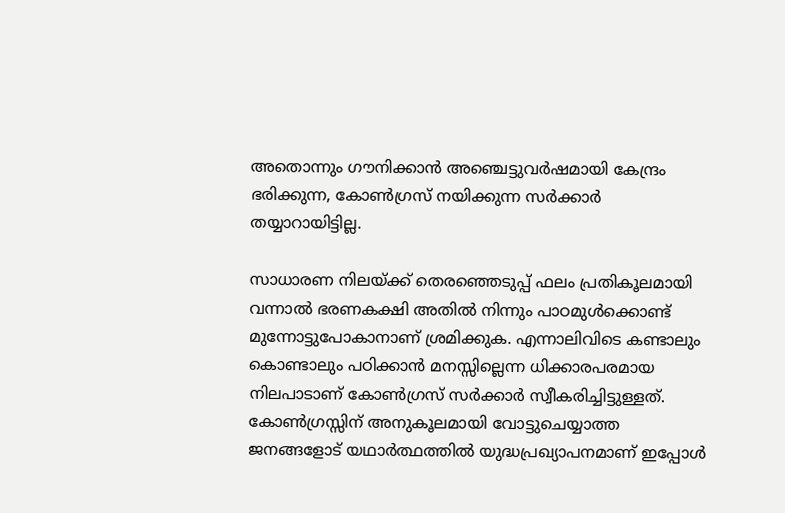അതൊന്നും ഗൗനിക്കാന്‍ അഞ്ചെട്ടുവര്‍ഷമായി കേന്ദ്രം ഭരിക്കുന്ന, കോണ്‍ഗ്രസ്‌ നയിക്കുന്ന സര്‍ക്കാര്‍ തയ്യാറായിട്ടില്ല.

സാധാരണ നിലയ്‌ക്ക്‌ തെരഞ്ഞെടുപ്പ്‌ ഫലം പ്രതികൂലമായി വന്നാല്‍ ഭരണകക്ഷി അതില്‍ നിന്നും പാഠമുള്‍ക്കൊണ്ട്‌ മുന്നോട്ടുപോകാനാണ്‌ ശ്രമിക്കുക. എന്നാലിവിടെ കണ്ടാലും കൊണ്ടാലും പഠിക്കാന്‍ മനസ്സില്ലെന്ന ധിക്കാരപരമായ നിലപാടാണ്‌ കോണ്‍ഗ്രസ്‌ സര്‍ക്കാര്‍ സ്വീകരിച്ചിട്ടുള്ളത്‌. കോണ്‍ഗ്രസ്സിന്‌ അനുകൂലമായി വോട്ടുചെയ്യാത്ത ജനങ്ങളോട്‌ യഥാര്‍ത്ഥത്തില്‍ യുദ്ധപ്രഖ്യാപനമാണ്‌ ഇപ്പോള്‍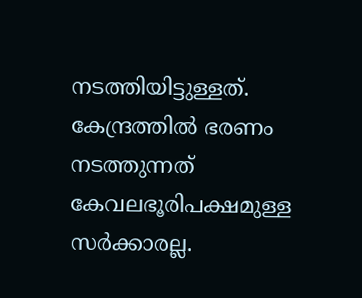നടത്തിയിട്ടുള്ളത്‌. കേന്ദ്രത്തില്‍ ഭരണം നടത്തുന്നത്‌ കേവലഭൂരിപക്ഷമുള്ള സര്‍ക്കാരല്ല.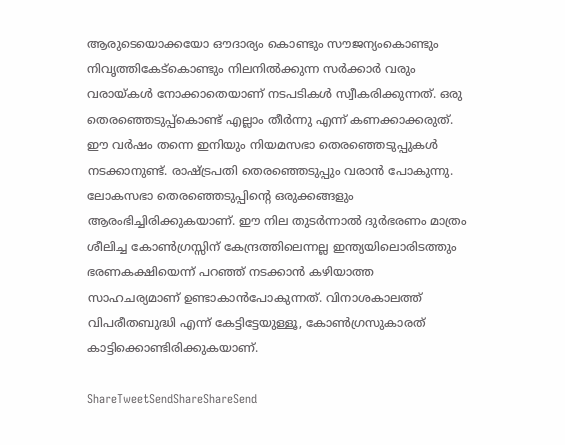ആരുടെയൊക്കയോ ഔദാര്യം കൊണ്ടും സൗജന്യംകൊണ്ടും നിവൃത്തികേട്കൊണ്ടും നിലനില്‍ക്കുന്ന സര്‍ക്കാര്‍ വരും വരായ്‌കള്‍ നോക്കാതെയാണ്‌ നടപടികള്‍ സ്വീകരിക്കുന്നത്‌. ഒരു തെരഞ്ഞെടുപ്പ്കൊണ്ട്‌ എല്ലാം തീര്‍ന്നു എന്ന്‌ കണക്കാക്കരുത്‌. ഈ വര്‍ഷം തന്നെ ഇനിയും നിയമസഭാ തെരഞ്ഞെടുപ്പുകള്‍ നടക്കാനുണ്ട്‌. രാഷ്‌ട്രപതി തെരഞ്ഞെടുപ്പും വരാന്‍ പോകുന്നു. ലോകസഭാ തെരഞ്ഞെടുപ്പിന്റെ ഒരുക്കങ്ങളും ആരംഭിച്ചിരിക്കുകയാണ്‌. ഈ നില തുടര്‍ന്നാല്‍ ദുര്‍ഭരണം മാത്രം ശീലിച്ച കോണ്‍ഗ്രസ്സിന്‌ കേന്ദ്രത്തിലെന്നല്ല ഇന്ത്യയിലൊരിടത്തും ഭരണകക്ഷിയെന്ന്‌ പറഞ്ഞ്‌ നടക്കാന്‍ കഴിയാത്ത സാഹചര്യമാണ്‌ ഉണ്ടാകാന്‍പോകുന്നത്‌. വിനാശകാലത്ത്‌ വിപരീതബുദ്ധി എന്ന്‌ കേട്ടിട്ടേയുള്ളൂ, കോണ്‍ഗ്രസുകാരത്‌ കാട്ടിക്കൊണ്ടിരിക്കുകയാണ്‌.

ShareTweetSendShareShareSend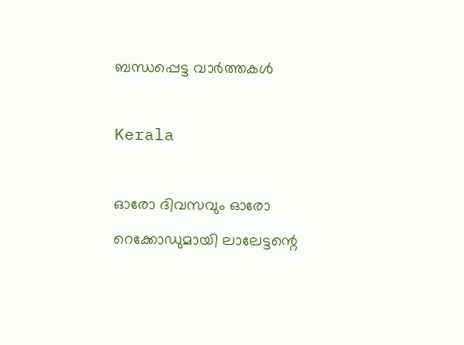ബന്ധപ്പെട്ട വാര്‍ത്തകള്‍

Kerala

ഓരോ ദിവസവും ഓരോ റെക്കോഡുമായി ലാലേട്ടന്റെ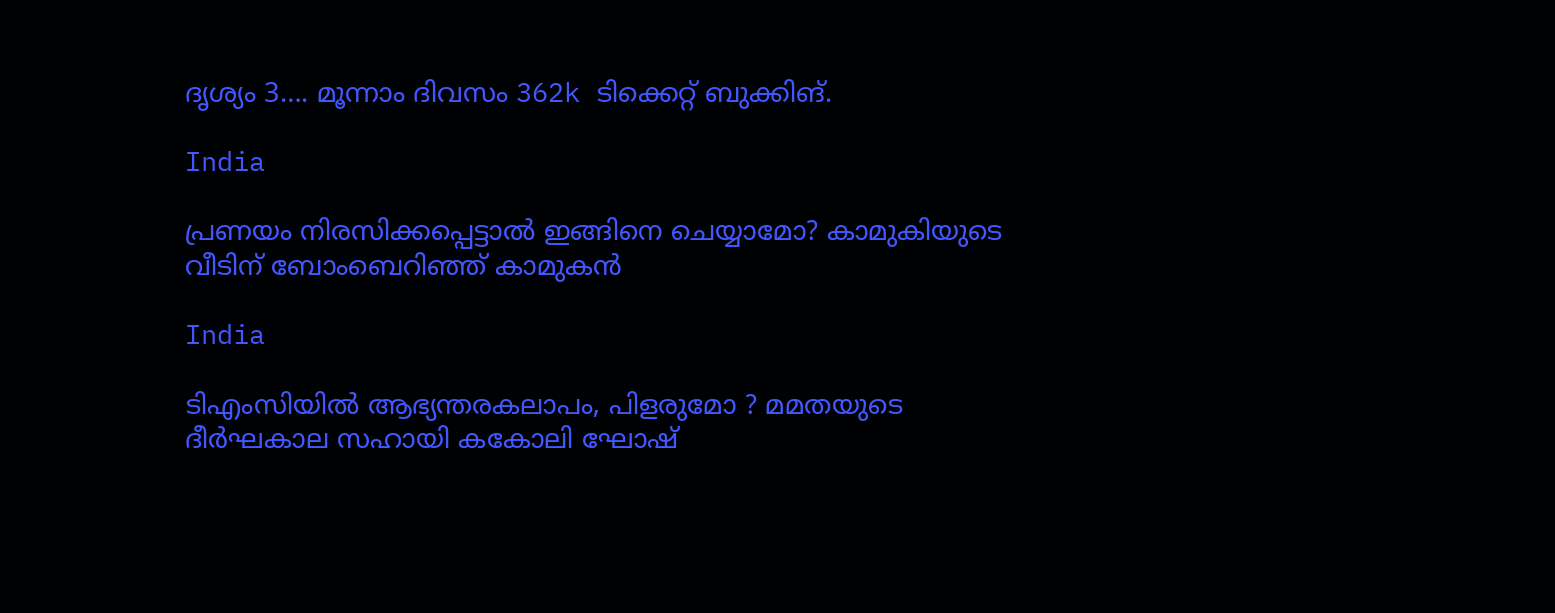ദൃശ്യം 3…. മൂന്നാം ദിവസം 362k ടിക്കെറ്റ് ബുക്കിങ്.

India

പ്രണയം നിരസിക്കപ്പെട്ടാല്‍ ഇങ്ങിനെ ചെയ്യാമോ? കാമുകിയുടെ വീടിന് ബോംബെറിഞ്ഞ് കാമുകന്‍

India

ടിഎംസിയിൽ ആഭ്യന്തരകലാപം, പിളരുമോ ? മമതയുടെ ദീർഘകാല സഹായി കകോലി ഘോഷ്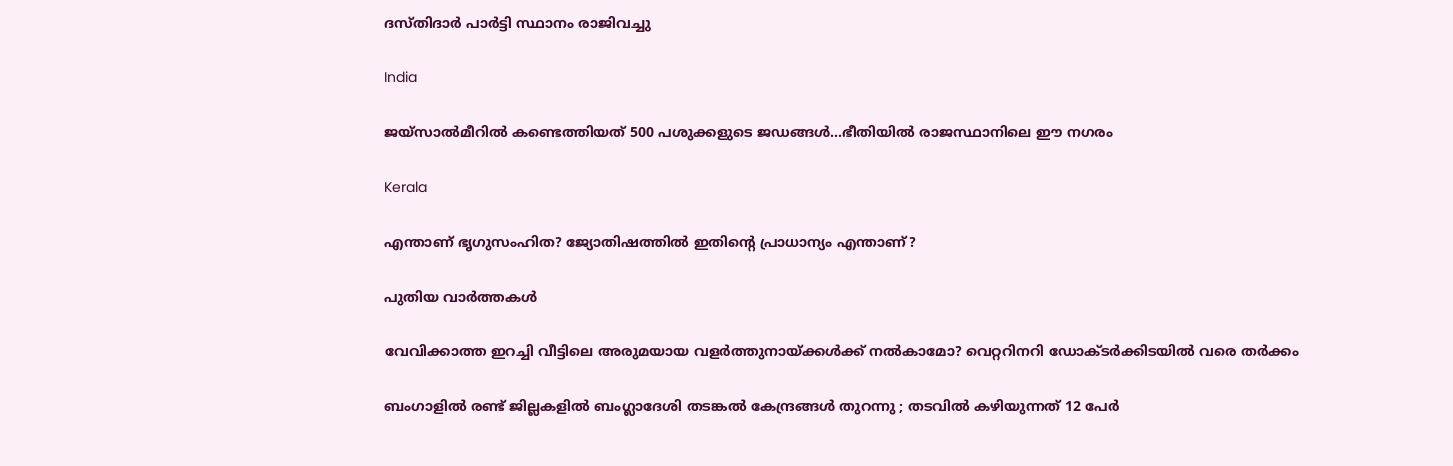ദസ്തിദാർ പാർട്ടി സ്ഥാനം രാജിവച്ചു

India

ജയ്സാല്‍മീറില്‍ കണ്ടെത്തിയത് 500 പശുക്കളുടെ ജഡങ്ങള്‍…ഭീതിയില്‍ രാജസ്ഥാനിലെ ഈ നഗരം

Kerala

എന്താണ് ഭൃഗുസംഹിത? ജ്യോതിഷത്തില്‍ ഇതിന്റെ പ്രാധാന്യം എന്താണ്?

പുതിയ വാര്‍ത്തകള്‍

വേവിക്കാത്ത ഇറച്ചി വീട്ടിലെ അരുമയായ വളര്‍ത്തുനായ്‌ക്കള്‍ക്ക് നല്‍കാമോ? വെറ്ററിനറി ഡോക്ടര്‍ക്കിടയില്‍ വരെ തര്‍ക്കം

ബംഗാളിൽ രണ്ട് ജില്ലകളിൽ ബംഗ്ലാദേശി തടങ്കൽ കേന്ദ്രങ്ങൾ തുറന്നു ; തടവിൽ കഴിയുന്നത് 12 പേർ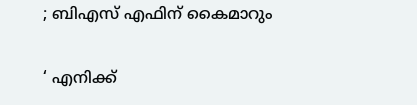; ബിഎസ് എഫിന് കൈമാറും

‘ എനിക്ക്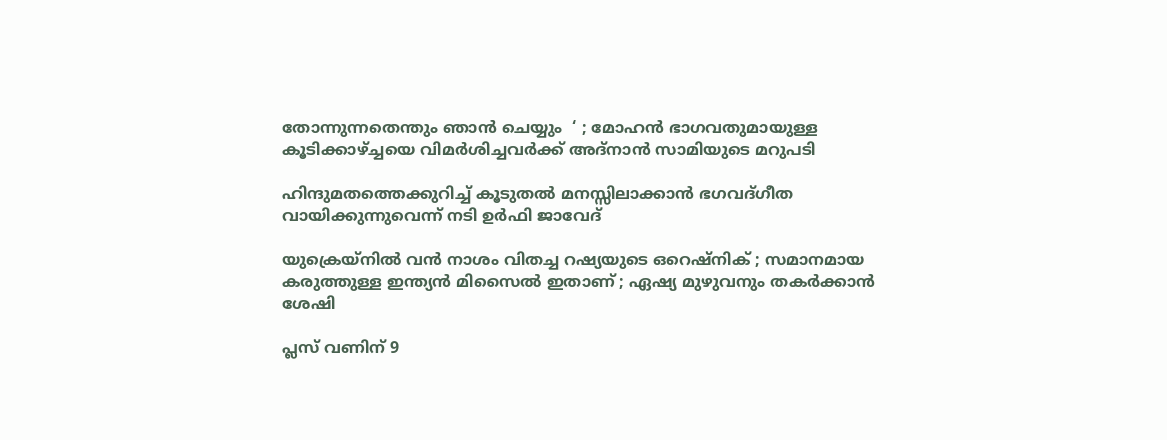തോന്നുന്നതെന്തും ഞാൻ ചെയ്യും  ‘ ; മോഹൻ ഭാഗവതുമായുള്ള കൂടിക്കാഴ്‌ച്ചയെ വിമർശിച്ചവർക്ക് അദ്നാൻ സാമിയുടെ മറുപടി

ഹിന്ദുമതത്തെക്കുറിച്ച് കൂടുതല്‍ മനസ്സിലാക്കാന്‍ ഭഗവദ്ഗീത വായിക്കുന്നുവെന്ന് നടി ഉര്‍ഫി ജാവേദ്

യുക്രെയ്നിൽ വൻ നാശം വിതച്ച റഷ്യയുടെ ഒറെഷ്നിക് ; സമാനമായ കരുത്തുള്ള ഇന്ത്യൻ മിസൈൽ ഇതാണ് ; ഏഷ്യ മുഴുവനും തകർക്കാൻ ശേഷി

പ്ലസ് വണിന് 9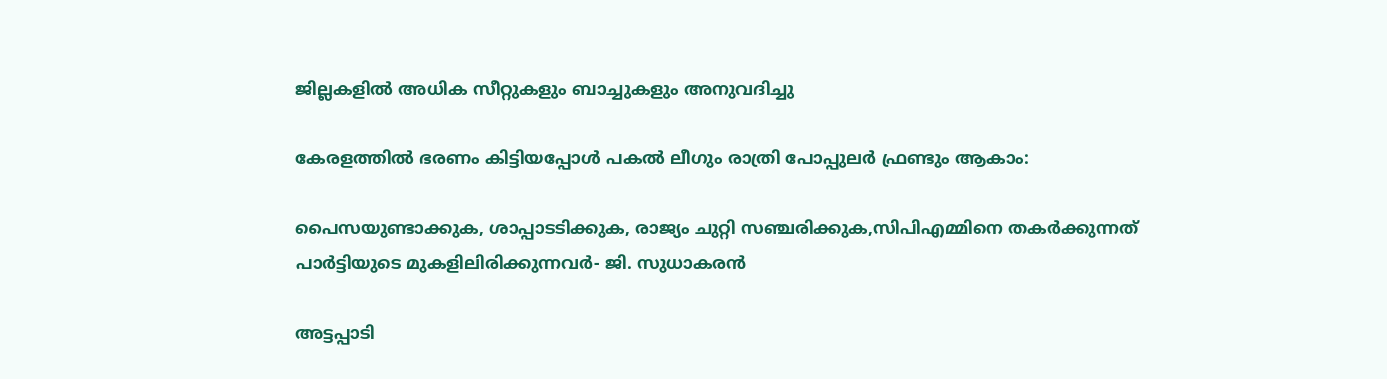ജില്ലകളില്‍ അധിക സീറ്റുകളും ബാച്ചുകളും അനുവദിച്ചു

കേരളത്തില്‍ ഭരണം കിട്ടിയപ്പോള്‍ പകല്‍ ലീഗും രാത്രി പോപ്പുലര്‍ ഫ്രണ്ടും ആകാം:

പൈസയുണ്ടാക്കുക, ശാപ്പാടടിക്കുക, രാജ്യം ചുറ്റി സഞ്ചരിക്കുക,സിപിഎമ്മിനെ തകര്‍ക്കുന്നത് പാര്‍ട്ടിയുടെ മുകളിലിരിക്കുന്നവര്‍- ജി. സുധാകരന്‍

അട്ടപ്പാടി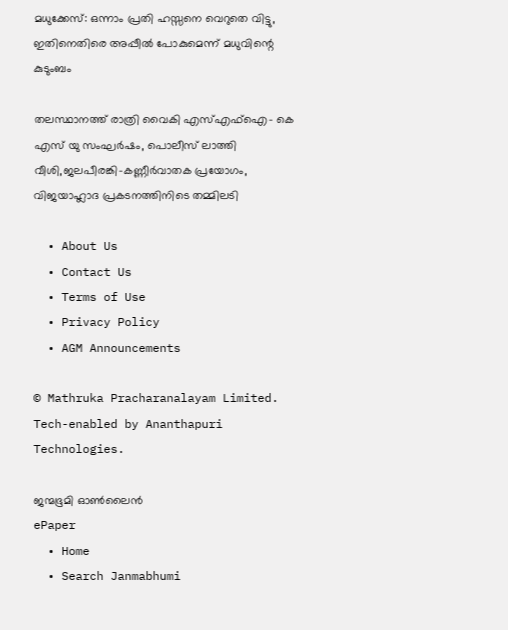മധുക്കേസ്: ഒന്നാം പ്രതി ഹസ്സനെ വെറുതെ വിട്ടു, ഇതിനെതിരെ അപ്പീല്‍ പോകുമെന്ന് മധുവിന്റെ കുടുംബം

തലസ്ഥാനത്ത് രാത്രി വൈകി എസ്എഫ്ഐ- കെ എസ് യു സംഘര്‍ഷം, പൊലീസ് ലാത്തി വീശി,ജലപീരങ്കി-കണ്ണീര്‍വാതക പ്രയോഗം, വിജയാഹ്ലാദ പ്രകടനത്തിനിടെ തമ്മിലടി

  • About Us
  • Contact Us
  • Terms of Use
  • Privacy Policy
  • AGM Announcements

© Mathruka Pracharanalayam Limited.
Tech-enabled by Ananthapuri Technologies.

ജന്മഭൂമി ഓണ്‍ലൈന്‍
ePaper
  • Home
  • Search Janmabhumi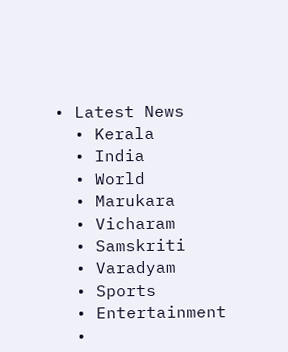• Latest News
  • Kerala
  • India
  • World
  • Marukara
  • Vicharam
  • Samskriti
  • Varadyam
  • Sports
  • Entertainment
  •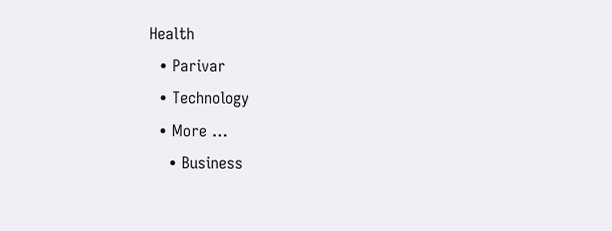Health
  • Parivar
  • Technology
  • More …
    • Business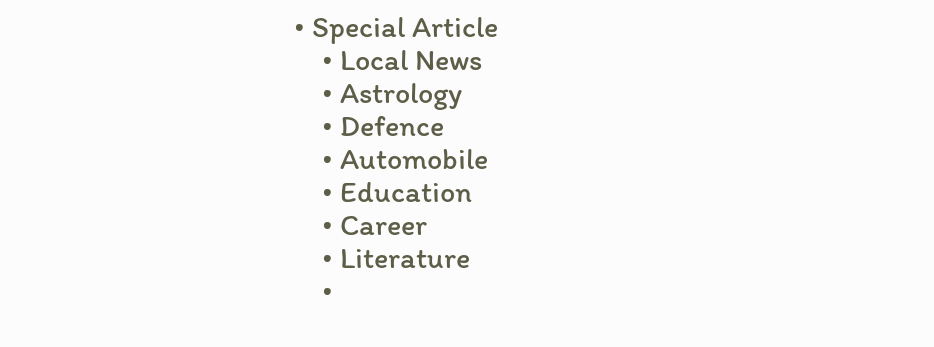• Special Article
    • Local News
    • Astrology
    • Defence
    • Automobile
    • Education
    • Career
    • Literature
    •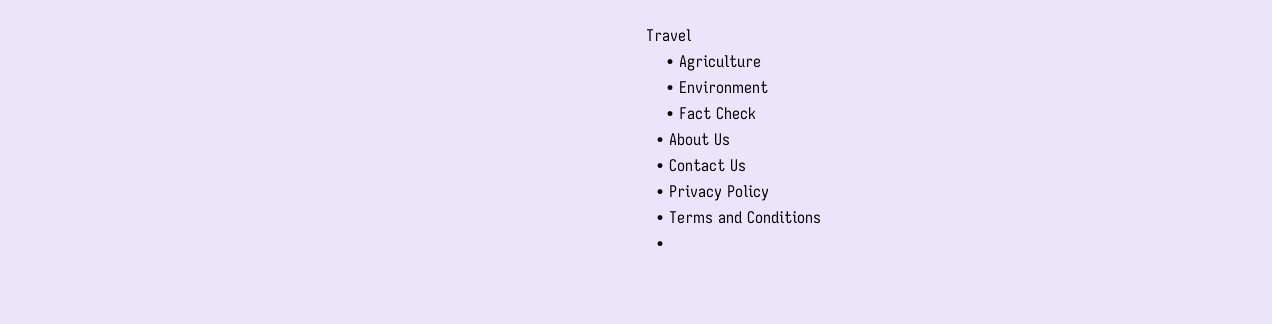Travel
    • Agriculture
    • Environment
    • Fact Check
  • About Us
  • Contact Us
  • Privacy Policy
  • Terms and Conditions
  •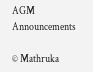AGM Announcements

© Mathruka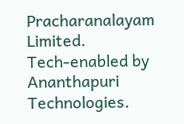Pracharanalayam Limited.
Tech-enabled by Ananthapuri Technologies.